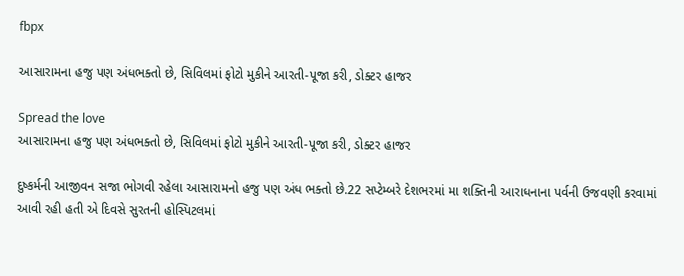fbpx

આસારામના હજુ પણ અંધભક્તો છે, સિવિલમાં ફોટો મુકીને આરતી-પૂજા કરી, ડોક્ટર હાજર

Spread the love
આસારામના હજુ પણ અંધભક્તો છે, સિવિલમાં ફોટો મુકીને આરતી-પૂજા કરી, ડોક્ટર હાજર

દુષ્કર્મની આજીવન સજા ભોગવી રહેલા આસારામનો હજુ પણ અંધ ભક્તો છે.22 સપ્ટેમ્બરે દેશભરમાં મા શક્તિની આરાધનાના પર્વની ઉજવણી કરવામાં આવી રહી હતી એ દિવસે સુરતની હોસ્પિટલમાં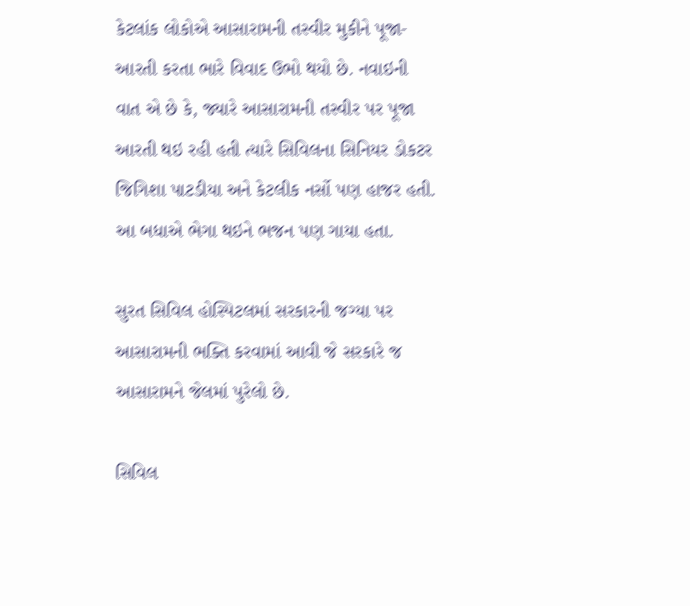કેટલાંક લોકોએ આસારામની તસ્વીર મુકીને પૂજા- આરતી કરતા ભારે વિવાદ ઉભો થયો છે. નવાઇની વાત એ છે કે, જ્યારે આસારામની તસ્વીર પર પૂજા આરતી થઇ રહી હતી ત્યારે સિવિલના સિનિયર ડોકટર જિગિશા પાટડીયા અને કેટલીક નર્સો પણ હાજર હતી. આ બધાએ ભેગા થઇને ભજન પણ ગાયા હતા.

સુરત સિવિલ હોસ્પિટલમાં સરકારની જગ્યા પર આસારામની ભક્તિ કરવામાં આવી જે સરકારે જ આસારામને જેલમાં પુરેલો છે.

સિવિલ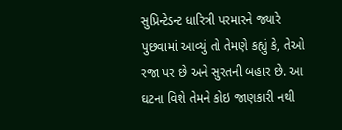સુપ્રિન્ટેડન્ટ ધારિત્રી પરમારને જ્યારે પુછવામાં આવ્યું તો તેમણે કહ્યું કે, તેઓ રજા પર છે અને સુરતની બહાર છે. આ ઘટના વિશે તેમને કોઇ જાણકારી નથી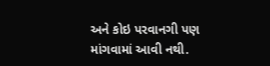અને કોઇ પરવાનગી પણ માંગવામાં આવી નથી.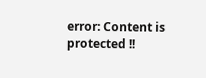error: Content is protected !!